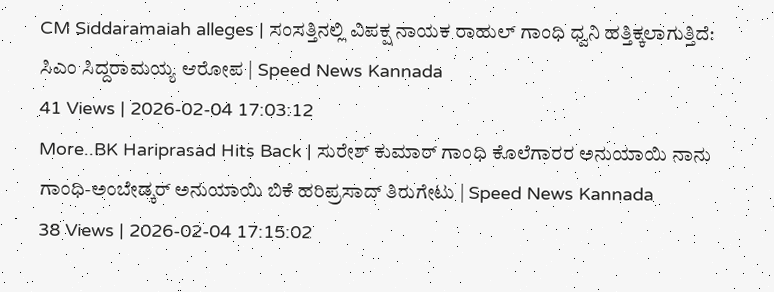CM Siddaramaiah alleges | ಸಂಸತ್ತಿನಲ್ಲಿ ವಿಪಕ್ಷ ನಾಯಕ ರಾಹುಲ್ ಗಾಂಧಿ ಧ್ವನಿ ಹತ್ತಿಕ್ಕಲಾಗುತ್ತಿದೆ: ಸಿಎಂ ಸಿದ್ದರಾಮಯ್ಯ ಆರೋಪ | Speed News Kannada
41 Views | 2026-02-04 17:03:12
More..BK Hariprasad Hits Back | ಸುರೇಶ್ ಕುಮಾರ್ ಗಾಂಧಿ ಕೊಲೆಗಾರರ ಅನುಯಾಯಿ ನಾನು ಗಾಂಧಿ-ಅಂಬೇಡ್ಕರ್ ಅನುಯಾಯಿ ಬಿಕೆ ಹರಿಪ್ರಸಾದ್ ತಿರುಗೇಟು | Speed News Kannada
38 Views | 2026-02-04 17:15:02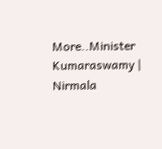More..Minister Kumaraswamy | Nirmala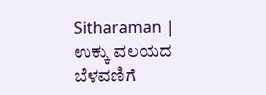Sitharaman | ಉಕ್ಕು ವಲಯದ ಬೆಳವಣಿಗೆ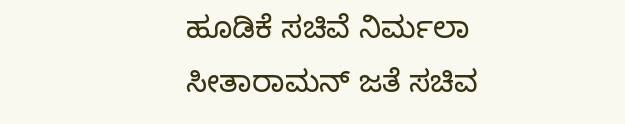ಹೂಡಿಕೆ ಸಚಿವೆ ನಿರ್ಮಲಾ ಸೀತಾರಾಮನ್ ಜತೆ ಸಚಿವ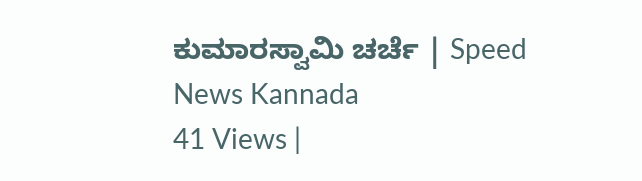ಕುಮಾರಸ್ವಾಮಿ ಚರ್ಚೆ | Speed News Kannada
41 Views |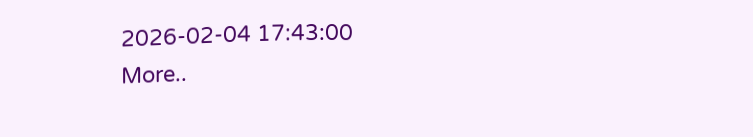2026-02-04 17:43:00
More..